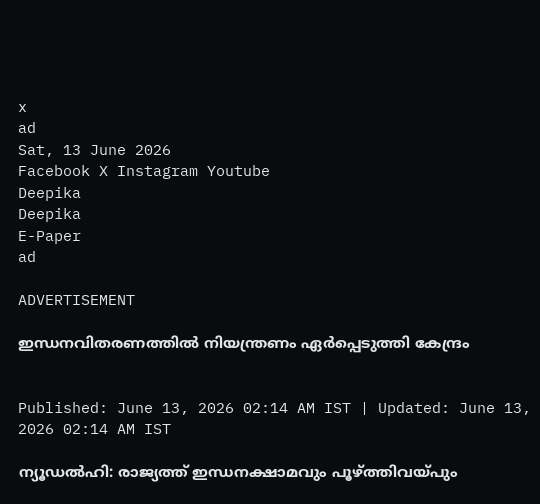x
ad
Sat, 13 June 2026
Facebook X Instagram Youtube
Deepika
Deepika
E-Paper
ad

ADVERTISEMENT

ഇന്ധനവിതരണത്തിൽ നിയന്ത്രണം ഏർപ്പെടുത്തി കേന്ദ്രം


Published: June 13, 2026 02:14 AM IST | Updated: June 13, 2026 02:14 AM IST

ന്യൂഡൽഹി: രാജ്യത്ത് ഇന്ധനക്ഷാമവും പൂഴ്ത്തിവയ്പും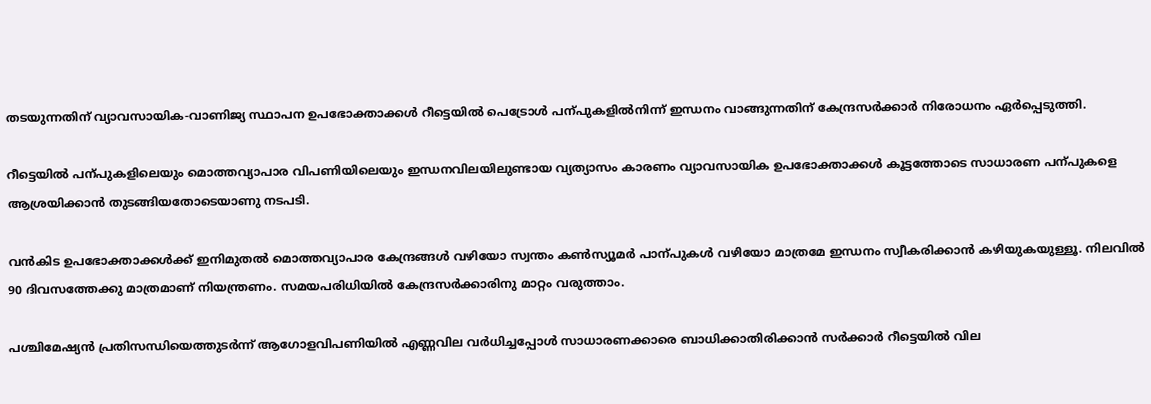തടയുന്നതിന് വ്യാവസായിക-വാണിജ്യ സ്ഥാപന ഉപഭോക്താക്കൾ റീട്ടെയിൽ പെട്രോൾ പന്പുകളിൽനിന്ന് ഇന്ധനം വാങ്ങുന്നതിന് കേന്ദ്രസർക്കാർ നിരോധനം ഏർപ്പെടുത്തി.

റീട്ടെയിൽ പന്പുകളിലെയും മൊത്തവ്യാപാര വിപണിയിലെയും ഇന്ധനവിലയിലുണ്ടായ വ്യത്യാസം കാരണം വ്യാവസായിക ഉപഭോക്താക്കൾ കൂട്ടത്തോടെ സാധാരണ പന്പുകളെ ആശ്രയിക്കാൻ തുടങ്ങിയതോടെയാണു നടപടി.

വൻകിട ഉപഭോക്താക്കൾക്ക് ഇനിമുതൽ മൊത്തവ്യാപാര കേന്ദ്രങ്ങൾ വഴിയോ സ്വന്തം കണ്‍സ്യൂമർ പാന്പുകൾ വഴിയോ മാത്രമേ ഇന്ധനം സ്വീകരിക്കാൻ കഴിയുകയുള്ളൂ. നിലവിൽ 90 ദിവസത്തേക്കു മാത്രമാണ് നിയന്ത്രണം. സമയപരിധിയിൽ കേന്ദ്രസർക്കാരിനു മാറ്റം വരുത്താം.

പശ്ചിമേഷ്യൻ പ്രതിസന്ധിയെത്തുടർന്ന് ആഗോളവിപണിയിൽ എണ്ണവില വർധിച്ചപ്പോൾ സാധാരണക്കാരെ ബാധിക്കാതിരിക്കാൻ സർക്കാർ റീട്ടെയിൽ വില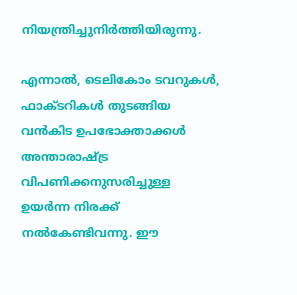നിയന്ത്രിച്ചുനിർത്തിയിരുന്നു.

എന്നാൽ, ടെലികോം ടവറുകൾ, ഫാക്‌ടറികൾ തുടങ്ങിയ വൻകിട ഉപഭോക്താക്കൾ അന്താരാഷ‌്ട്ര വിപണിക്കനുസരിച്ചുള്ള ഉയർന്ന നിരക്ക് നൽകേണ്ടിവന്നു. ഈ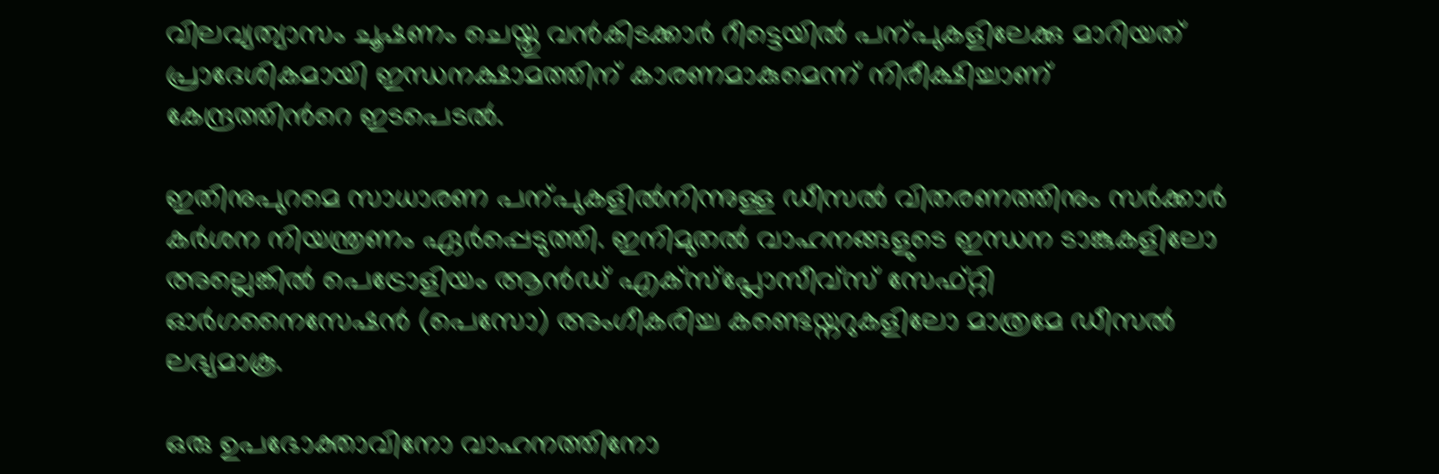വിലവ്യത്യാസം ചൂഷണം ചെയ്തു വൻകിടക്കാർ റീട്ടെയിൽ പന്പുകളിലേക്കു മാറിയത് പ്രാദേശികമായി ഇന്ധനക്ഷാമത്തിന് കാരണമാകുമെന്ന് നിരീക്ഷിച്ചാണ് കേന്ദ്രത്തിന്‍റെ ഇടപെടൽ.

ഇതിനുപുറമെ സാധാരണ പന്പുകളിൽനിന്നുള്ള ഡീസൽ വിതരണത്തിനും സർക്കാർ കർശന നിയന്ത്രണം ഏർപ്പെടുത്തി. ഇനിമുതൽ വാഹനങ്ങളുടെ ഇന്ധന ടാങ്കുകളിലോ അല്ലെങ്കിൽ പെട്രോളിയം ആൻഡ് എക്സ്പ്ലോസീവ്സ് സേഫ്റ്റി ഓർഗനൈസേഷൻ (പെസോ) അംഗീകരിച്ച കണ്ടെയ്നറുകളിലോ മാത്രമേ ഡീസൽ ലഭ്യമാകൂ.

ഒരു ഉപഭോക്താവിനോ വാഹനത്തിനോ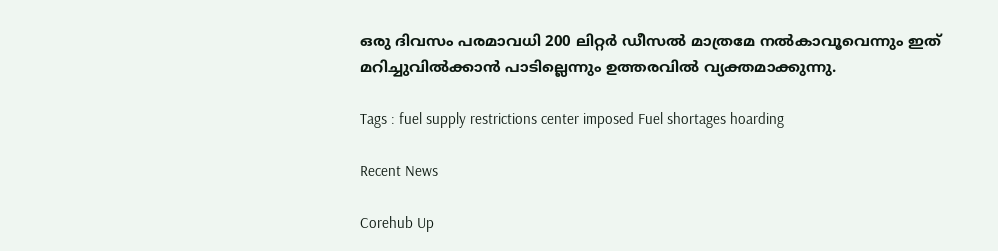ഒരു ദിവസം പരമാവധി 200 ലിറ്റർ ഡീസൽ മാത്രമേ നൽകാവൂവെന്നും ഇത് മറിച്ചുവിൽക്കാൻ പാടില്ലെന്നും ഉത്തരവിൽ വ്യക്തമാക്കുന്നു.

Tags : fuel supply restrictions center imposed Fuel shortages hoarding

Recent News

Corehub Up